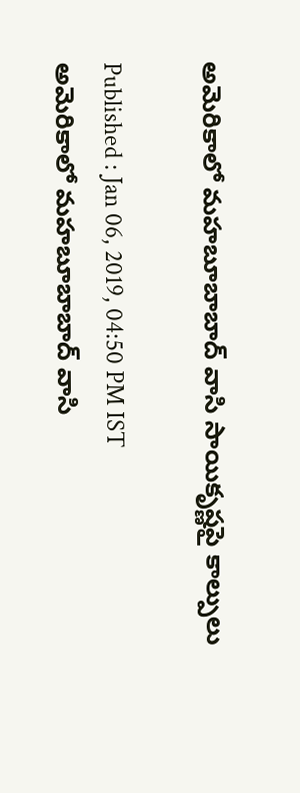అమెరికాలో మహబూబాబాద్ వాసి సాయికృష్ణపై కాల్పులు

Published : Jan 06, 2019, 04:50 PM IST
అమెరికాలో మహబూబాబాద్ వాసి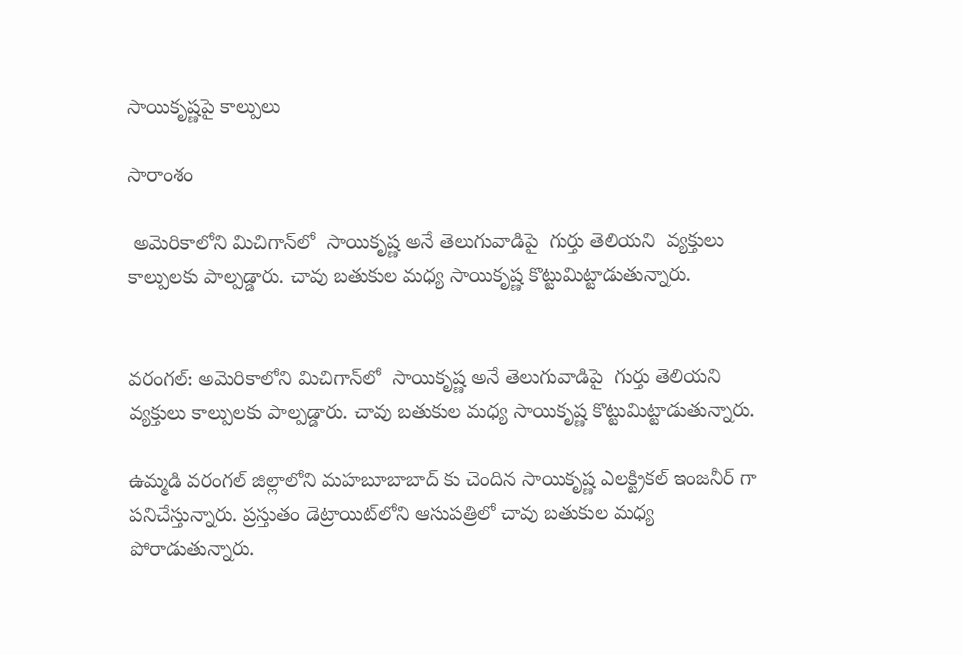సాయికృష్ణపై కాల్పులు

సారాంశం

 అమెరికాలోని మిచిగాన్‌లో  సాయికృష్ణ అనే తెలుగువాడిపై  గుర్తు తెలియని  వ్యక్తులు కాల్పులకు పాల్పడ్డారు. చావు బతుకుల మధ్య సాయికృష్ణ కొట్టుమిట్టాడుతున్నారు.


వరంగల్: అమెరికాలోని మిచిగాన్‌లో  సాయికృష్ణ అనే తెలుగువాడిపై  గుర్తు తెలియని  వ్యక్తులు కాల్పులకు పాల్పడ్డారు. చావు బతుకుల మధ్య సాయికృష్ణ కొట్టుమిట్టాడుతున్నారు.

ఉమ్మడి వరంగల్ జిల్లాలోని మహబూబాబాద్ ‌కు చెందిన సాయికృష్ణ ఎలక్ట్రికల్ ఇంజనీర్ గా పనిచేస్తున్నారు. ప్రస్తుతం డెట్రాయిట్‌లోని ఆసుపత్రిలో చావు బతుకుల మధ్య పోరాడుతున్నారు.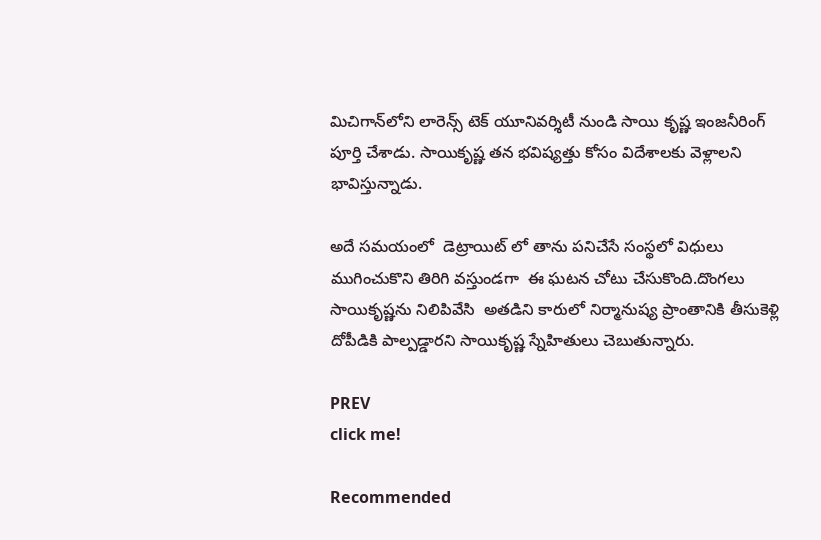మిచిగాన్‌లోని లారెన్స్ టెక్ యూనివర్శిటీ నుండి సాయి కృష్ణ ఇంజనీరింగ్ పూర్తి చేశాడు. సాయికృష్ణ తన భవిష్యత్తు కోసం విదేశాలకు వెళ్లాలని భావిస్తున్నాడు.

అదే సమయంలో  డెట్రాయిట్ లో తాను పనిచేసే సంస్థలో విధులు ముగించుకొని తిరిగి వస్తుండగా  ఈ ఘటన చోటు చేసుకొంది.దొంగలు సాయికృష్ణను నిలిపివేసి  అతడిని కారులో నిర్మానుష్య ప్రాంతానికి తీసుకెళ్లి దోపీడికి పాల్పడ్డారని సాయికృష్ణ స్నేహితులు చెబుతున్నారు.

PREV
click me!

Recommended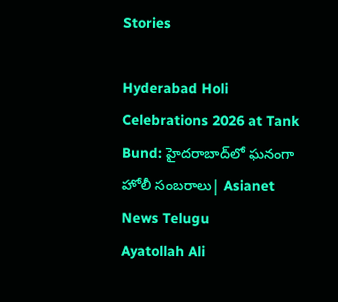Stories

Hyderabad Holi Celebrations 2026 at Tank Bund: హైదరాబాద్‌లో ఘనంగా హోలీ సంబరాలు| Asianet News Telugu
Ayatollah Ali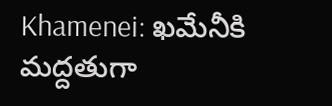Khamenei: ఖమేనీకి మద్దతుగా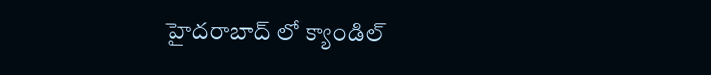హైదరాబాద్ లో క్యాండిల్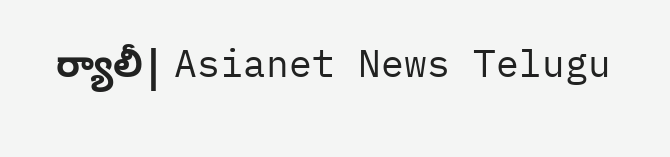ర్యాలీ| Asianet News Telugu